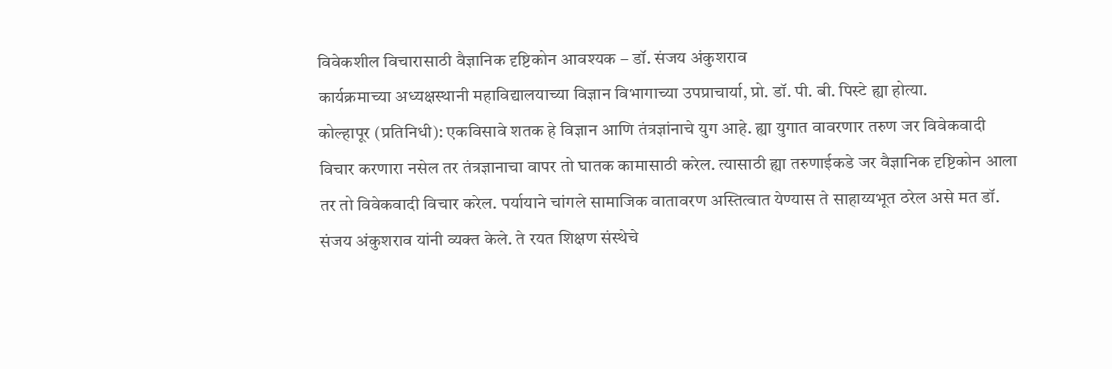विवेकशील विचारासाठी वैज्ञानिक दृष्टिकोन आवश्यक – डॉ. संजय अंकुशराव
कार्यक्रमाच्या अध्यक्षस्थानी महाविद्यालयाच्या विज्ञान विभागाच्या उपप्राचार्या, प्रो. डॉ. पी. बी. पिस्टे ह्या होत्या.
कोल्हापूर (प्रतिनिधी): एकविसावे शतक हे विज्ञान आणि तंत्रज्ञांनाचे युग आहे. ह्या युगात वावरणार तरुण जर विवेकवादी विचार करणारा नसेल तर तंत्रज्ञानाचा वापर तो घातक कामासाठी करेल. त्यासाठी ह्या तरुणाईकडे जर वैज्ञानिक दृष्टिकोन आला तर तो विवेकवादी विचार करेल. पर्यायाने चांगले सामाजिक वातावरण अस्तित्वात येण्यास ते साहाय्यभूत ठरेल असे मत डॉ. संजय अंकुशराव यांनी व्यक्त केले. ते रयत शिक्षण संस्थेचे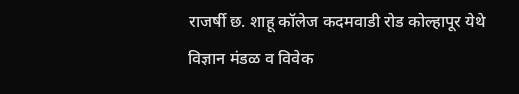राजर्षी छ. शाहू कॉलेज कदमवाडी रोड कोल्हापूर येथे विज्ञान मंडळ व विवेक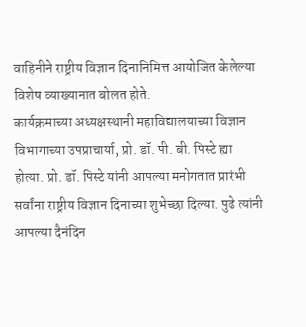वाहिनीने राष्ट्रीय विज्ञान दिनानिमित्त आयोजित केलेल्या विशेष व्याख्यानात बोलत होते.
कार्यक्रमाच्या अध्यक्षस्थानी महाविद्यालयाच्या विज्ञान विभागाच्या उपप्राचार्या, प्रो. डॉ. पी. बी. पिस्टे ह्या होत्या. प्रो. डॉ. पिस्टे यांनी आपल्या मनोगतात प्रारंभी सर्वांना राष्ट्रीय विज्ञान दिनाच्या शुभेच्छा दिल्या. पुढे त्यांनी आपल्या दैनंदिन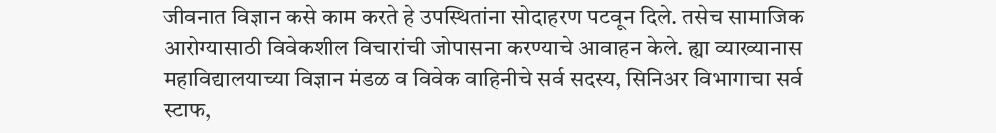जीवनात विज्ञान कसे काम करते हे उपस्थितांना सोदाहरण पटवून दिले. तसेच सामाजिक आरोग्यासाठी विवेकशील विचारांची जोपासना करण्याचे आवाहन केले. ह्या व्याख्यानास महाविद्यालयाच्या विज्ञान मंडळ व विवेक वाहिनीचे सर्व सदस्य, सिनिअर विभागाचा सर्व स्टाफ,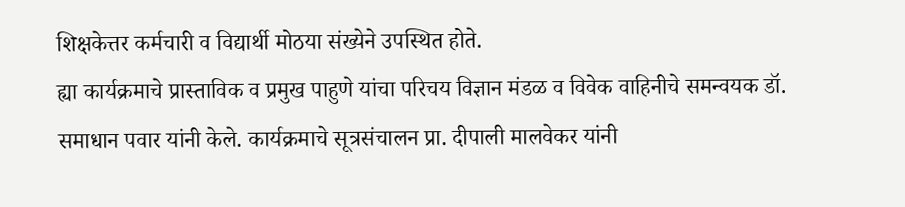शिक्षकेत्तर कर्मचारी व विद्यार्थी मोठया संख्येने उपस्थित होते.
ह्या कार्यक्रमाचे प्रास्ताविक व प्रमुख पाहुणे यांचा परिचय विज्ञान मंडळ व विवेक वाहिनीचे समन्वयक डॉ. समाधान पवार यांनी केले. कार्यक्रमाचे सूत्रसंचालन प्रा. दीपाली मालवेकर यांनी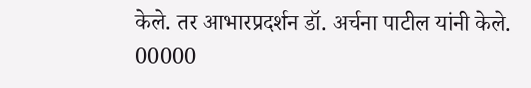केले. तर आभारप्रदर्शन डॉ. अर्चना पाटील यांनी केले.
00000